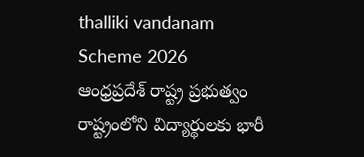thalliki vandanam Scheme 2026
ఆంధ్రప్రదేశ్ రాష్ట్ర ప్రభుత్వం రాష్ట్రంలోని విద్యార్థులకు భారీ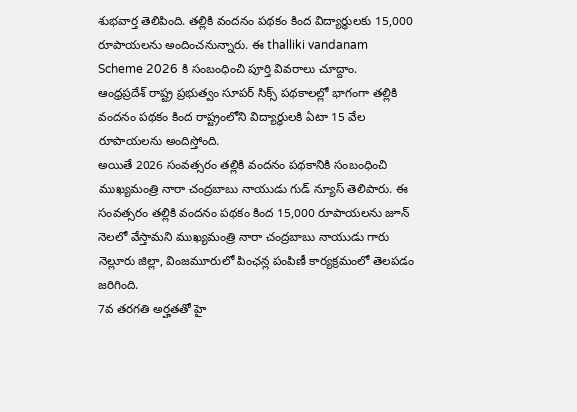శుభవార్త తెలిపింది. తల్లికి వందనం పథకం కింద విద్యార్థులకు 15,000 రూపాయలను అందించనున్నారు. ఈ thalliki vandanam Scheme 2026 కి సంబంధించి పూర్తి వివరాలు చూద్దాం.
ఆంధ్రప్రదేశ్ రాష్ట్ర ప్రభుత్వం సూపర్ సిక్స్ పథకాలల్లో భాగంగా తల్లికి వందనం పథకం కింద రాష్ట్రంలోని విద్యార్థులకి ఏటా 15 వేల రూపాయలను అందిస్తోంది.
అయితే 2026 సంవత్సరం తల్లికి వందనం పథకానికి సంబంధించి ముఖ్యమంత్రి నారా చంద్రబాబు నాయుడు గుడ్ న్యూస్ తెలిపారు. ఈ సంవత్సరం తల్లికి వందనం పథకం కింద 15,000 రూపాయలను జూన్ నెలలో వేస్తామని ముఖ్యమంత్రి నారా చంద్రబాబు నాయుడు గారు నెల్లూరు జిల్లా, వింజమూరులో పింఛన్ల పంపిణీ కార్యక్రమంలో తెలపడం జరిగింది.
7వ తరగతి అర్హతతో హై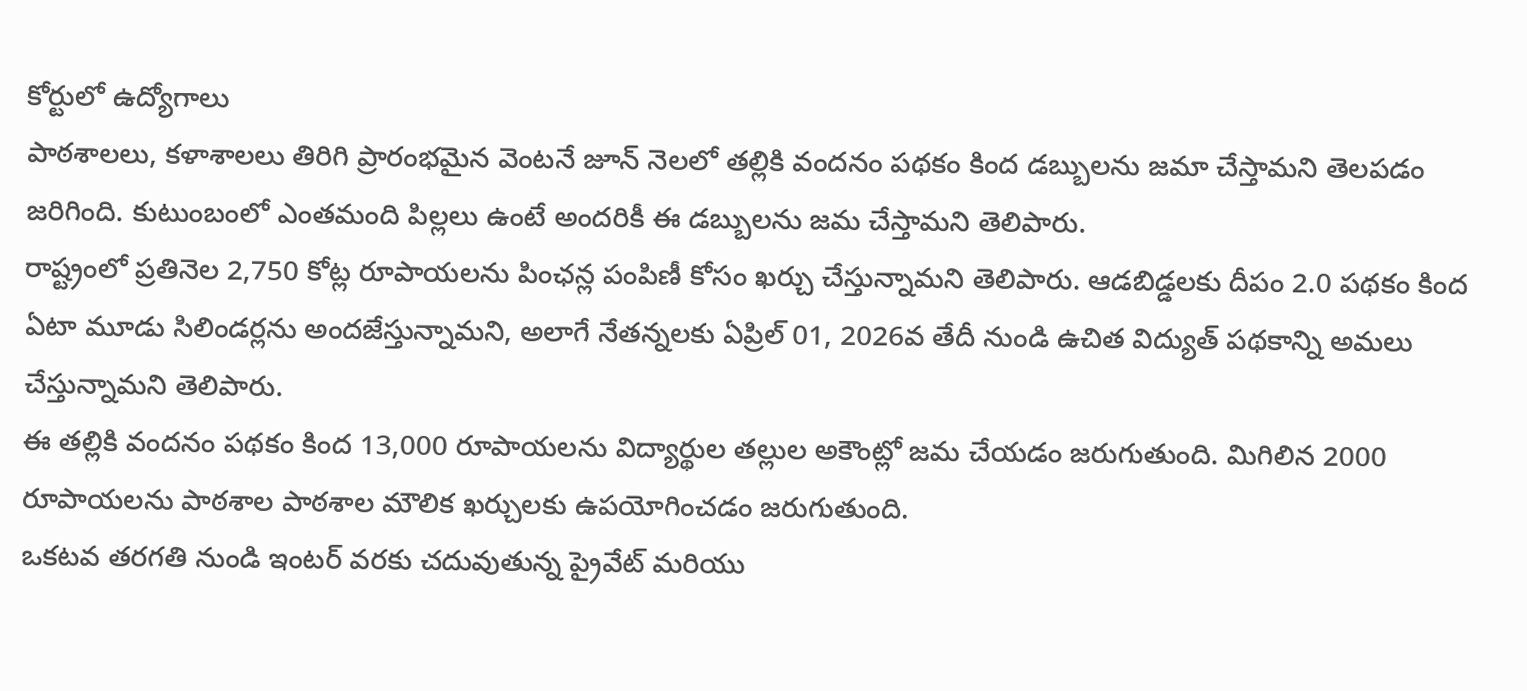కోర్టులో ఉద్యోగాలు
పాఠశాలలు, కళాశాలలు తిరిగి ప్రారంభమైన వెంటనే జూన్ నెలలో తల్లికి వందనం పథకం కింద డబ్బులను జమా చేస్తామని తెలపడం జరిగింది. కుటుంబంలో ఎంతమంది పిల్లలు ఉంటే అందరికీ ఈ డబ్బులను జమ చేస్తామని తెలిపారు.
రాష్ట్రంలో ప్రతినెల 2,750 కోట్ల రూపాయలను పింఛన్ల పంపిణీ కోసం ఖర్చు చేస్తున్నామని తెలిపారు. ఆడబిడ్డలకు దీపం 2.0 పథకం కింద ఏటా మూడు సిలిండర్లను అందజేస్తున్నామని, అలాగే నేతన్నలకు ఏప్రిల్ 01, 2026వ తేదీ నుండి ఉచిత విద్యుత్ పథకాన్ని అమలు చేస్తున్నామని తెలిపారు.
ఈ తల్లికి వందనం పథకం కింద 13,000 రూపాయలను విద్యార్థుల తల్లుల అకౌంట్లో జమ చేయడం జరుగుతుంది. మిగిలిన 2000 రూపాయలను పాఠశాల పాఠశాల మౌలిక ఖర్చులకు ఉపయోగించడం జరుగుతుంది.
ఒకటవ తరగతి నుండి ఇంటర్ వరకు చదువుతున్న ప్రైవేట్ మరియు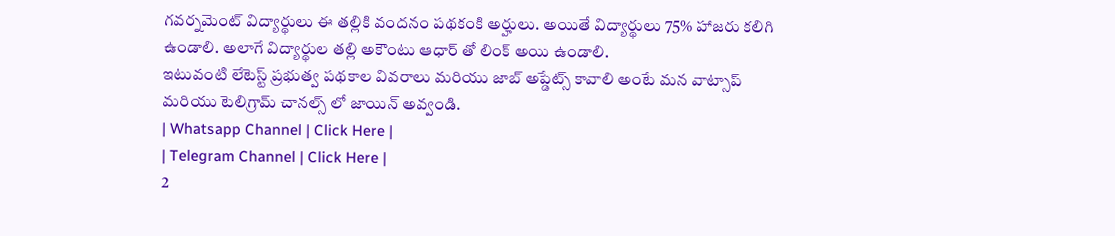గవర్నమెంట్ విద్యార్థులు ఈ తల్లికి వందనం పథకంకి అర్హులు. అయితే విద్యార్థులు 75% హాజరు కలిగి ఉండాలి. అలాగే విద్యార్థుల తల్లి అకౌంటు ఆధార్ తో లింక్ అయి ఉండాలి.
ఇటువంటి లేటెస్ట్ ప్రభుత్వ పథకాల వివరాలు మరియు జాబ్ అప్డేట్స్ కావాలి అంటే మన వాట్సాప్ మరియు టెలిగ్రామ్ చానల్స్ లో జాయిన్ అవ్వండి.
| Whatsapp Channel | Click Here |
| Telegram Channel | Click Here |
2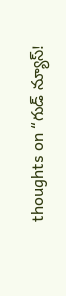thoughts on “గుడ్ న్యూస్!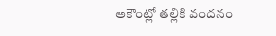అకౌంట్లో తల్లికి వందనం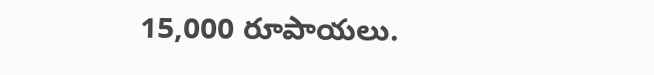15,000 రూపాయలు.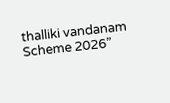thalliki vandanam Scheme 2026”